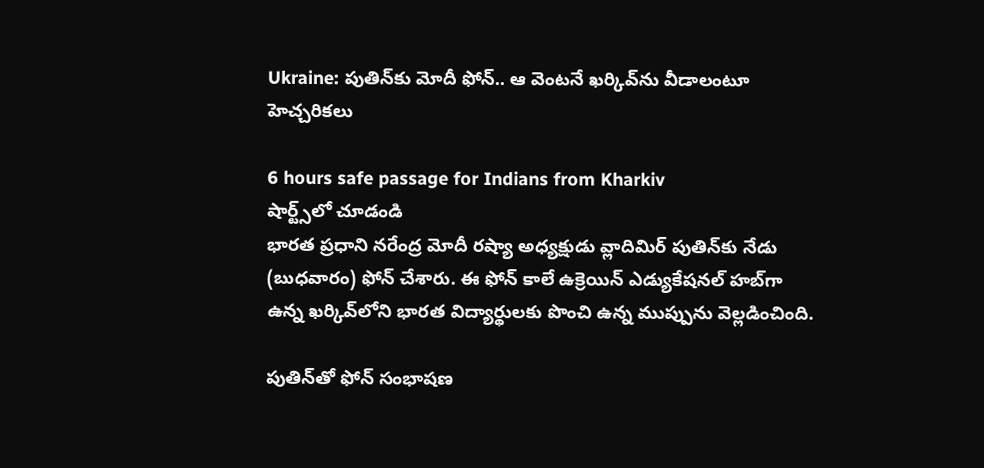Ukraine: పుతిన్‌కు మోదీ ఫోన్‌.. ఆ వెంట‌నే ఖ‌ర్కివ్‌ను వీడాలంటూ హెచ్చరిక‌లు

6 hours safe passage for Indians from Kharkiv
షార్ట్స్‌లో చూడండి
భార‌త ప్ర‌ధాని న‌రేంద్ర మోదీ ర‌ష్యా అధ్యక్షుడు వ్లాదిమిర్ పుతిన్‌కు నేడు (బుధ‌వారం) ఫోన్ చేశారు. ఈ ఫోన్ కాలే ఉక్రెయిన్ ఎడ్యుకేష‌న‌ల్ హ‌బ్‌గా ఉన్న ఖ‌ర్కివ్‌లోని భారత విద్యార్థుల‌కు పొంచి ఉన్న ముప్పును వెల్లడించింది.

పుతిన్‌తో ఫోన్ సంభాష‌ణ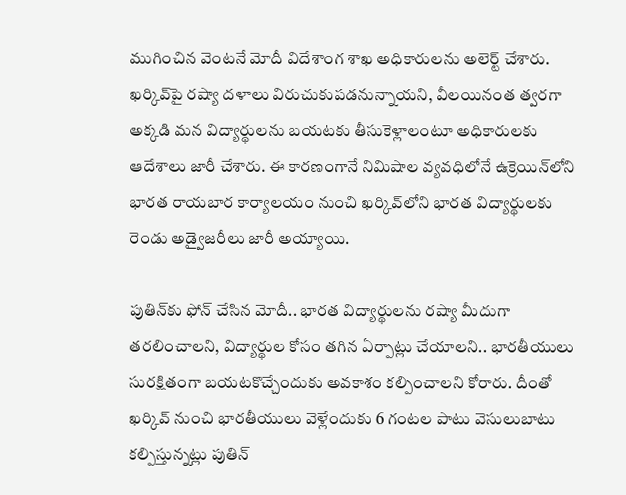ముగించిన వెంట‌నే మోదీ విదేశాంగ శాఖ అధికారుల‌ను అలెర్ట్ చేశారు. ఖ‌ర్కివ్‌పై ర‌ష్యా ద‌ళాలు విరుచుకుప‌డ‌నున్నాయ‌ని, వీల‌యినంత త్వ‌ర‌గా అక్క‌డి మ‌న విద్యార్థుల‌ను బ‌య‌ట‌కు తీసుకెళ్లాలంటూ అధికారుల‌కు ఆదేశాలు జారీ చేశారు. ఈ కార‌ణంగానే నిమిషాల వ్య‌వ‌ధిలోనే ఉక్రెయిన్‌లోని భార‌త రాయ‌బార కార్యాల‌యం నుంచి ఖర్కివ్‌లోని భార‌త విద్యార్థుల‌కు రెండు అడ్వైజ‌రీలు జారీ అయ్యాయి.

పుతిన్‌కు ఫోన్ చేసిన మోదీ.. భారత విద్యార్థులను రష్యా మీదుగా తరలించాలని, విద్యార్థుల కోసం తగిన ఏర్పాట్లు చేయాలని.. భారతీయులు సురక్షితంగా బయటకొచ్చేందుకు అవకాశం కల్పించాలని కోరారు. దీంతో ఖర్కివ్ నుంచి భారతీయులు వెళ్లేందుకు 6 గంటల పాటు వెసులుబాటు కల్పిస్తున్న‌ట్లు పుతిన్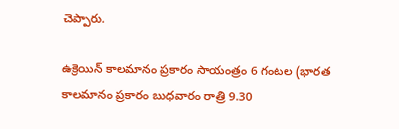చెప్పారు.

ఉక్రెయిన్ కాలమానం ప్రకారం సాయంత్రం 6 గంటల (భారత కాలమానం ప్రకారం బుధవారం రాత్రి 9.30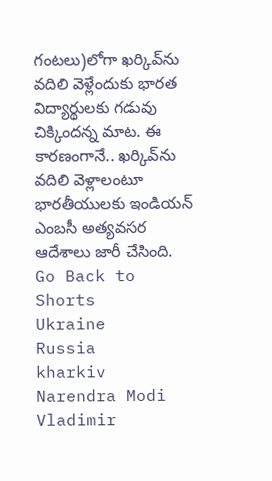గంటలు)లోగా ఖ‌ర్కివ్‌ను వ‌దిలి వెళ్లేందుకు భార‌త విద్యార్థుల‌కు గ‌డువు చిక్కింద‌న్న మాట‌. ఈ కార‌ణంగానే.. ఖర్కివ్‌ను వదిలి వెళ్లాలంటూ భారతీయులకు ఇండియన్ ఎంబసీ అత్యవసర ఆదేశాలు జారీ చేసింది.
Go Back to Shorts
Ukraine
Russia
kharkiv
Narendra Modi
Vladimir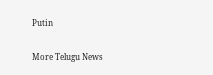Putin

More Telugu News